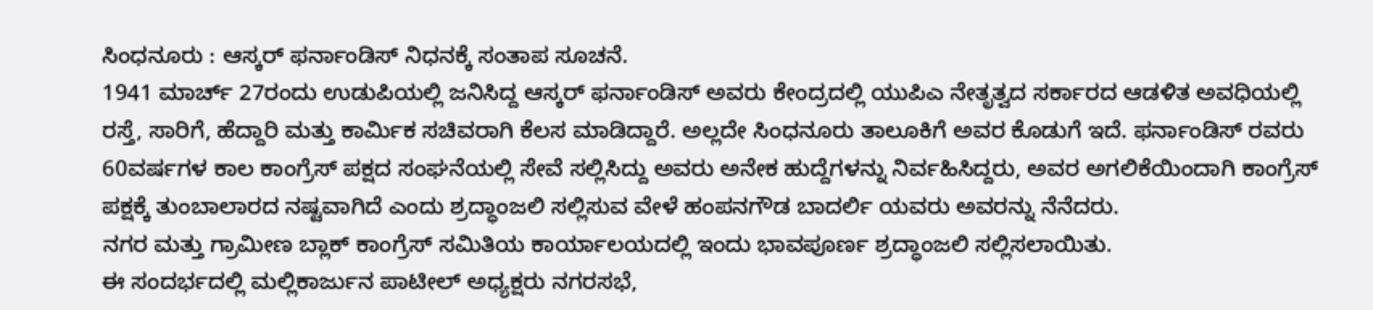ಸಿಂಧನೂರು : ಆಸ್ಕರ್ ಫರ್ನಾಂಡಿಸ್ ನಿಧನಕ್ಕೆ ಸಂತಾಪ ಸೂಚನೆ.
1941 ಮಾರ್ಚ್ 27ರಂದು ಉಡುಪಿಯಲ್ಲಿ ಜನಿಸಿದ್ದ ಆಸ್ಕರ್ ಫರ್ನಾಂಡಿಸ್ ಅವರು ಕೇಂದ್ರದಲ್ಲಿ ಯುಪಿಎ ನೇತೃತ್ವದ ಸರ್ಕಾರದ ಆಡಳಿತ ಅವಧಿಯಲ್ಲಿ ರಸ್ತೆ, ಸಾರಿಗೆ, ಹೆದ್ದಾರಿ ಮತ್ತು ಕಾರ್ಮಿಕ ಸಚಿವರಾಗಿ ಕೆಲಸ ಮಾಡಿದ್ದಾರೆ. ಅಲ್ಲದೇ ಸಿಂಧನೂರು ತಾಲೂಕಿಗೆ ಅವರ ಕೊಡುಗೆ ಇದೆ. ಫರ್ನಾಂಡಿಸ್ ರವರು 60ವರ್ಷಗಳ ಕಾಲ ಕಾಂಗ್ರೆಸ್ ಪಕ್ಷದ ಸಂಘನೆಯಲ್ಲಿ ಸೇವೆ ಸಲ್ಲಿಸಿದ್ದು ಅವರು ಅನೇಕ ಹುದ್ದೆಗಳನ್ನು ನಿರ್ವಹಿಸಿದ್ದರು, ಅವರ ಅಗಲಿಕೆಯಿಂದಾಗಿ ಕಾಂಗ್ರೆಸ್ ಪಕ್ಷಕ್ಕೆ ತುಂಬಾಲಾರದ ನಷ್ಟವಾಗಿದೆ ಎಂದು ಶ್ರದ್ಧಾಂಜಲಿ ಸಲ್ಲಿಸುವ ವೇಳೆ ಹಂಪನಗೌಡ ಬಾದರ್ಲಿ ಯವರು ಅವರನ್ನು ನೆನೆದರು.
ನಗರ ಮತ್ತು ಗ್ರಾಮೀಣ ಬ್ಲಾಕ್ ಕಾಂಗ್ರೆಸ್ ಸಮಿತಿಯ ಕಾರ್ಯಾಲಯದಲ್ಲಿ ಇಂದು ಭಾವಪೂರ್ಣ ಶ್ರದ್ಧಾಂಜಲಿ ಸಲ್ಲಿಸಲಾಯಿತು.
ಈ ಸಂದರ್ಭದಲ್ಲಿ ಮಲ್ಲಿಕಾರ್ಜುನ ಪಾಟೀಲ್ ಅಧ್ಯಕ್ಷರು ನಗರಸಭೆ,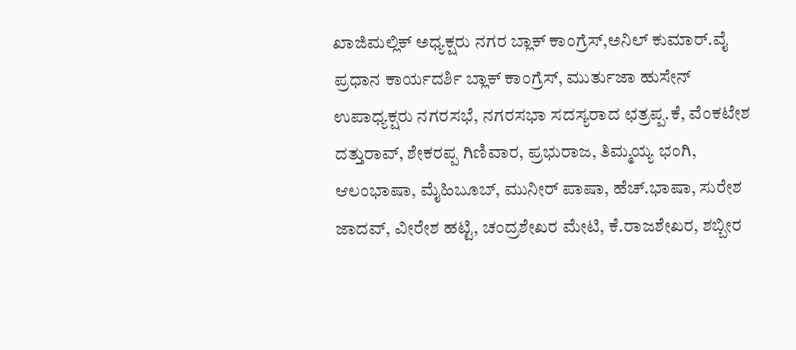ಖಾಜಿಮಲ್ಲಿಕ್ ಅಧ್ಯಕ್ಷರು ನಗರ ಬ್ಲಾಕ್ ಕಾಂಗ್ರೆಸ್,ಅನಿಲ್ ಕುಮಾರ್.ವೈ ಪ್ರಧಾನ ಕಾರ್ಯದರ್ಶಿ ಬ್ಲಾಕ್ ಕಾಂಗ್ರೆಸ್, ಮುರ್ತುಜಾ ಹುಸೇನ್ ಉಪಾಧ್ಯಕ್ಷರು ನಗರಸಭೆ, ನಗರಸಭಾ ಸದಸ್ಯರಾದ ಛತ್ರಪ್ಪ.ಕೆ, ವೆಂಕಟೇಶ ದತ್ತುರಾವ್, ಶೇಕರಪ್ಪ ಗಿಣಿವಾರ, ಪ್ರಭುರಾಜ, ತಿಮ್ಮಯ್ಯ ಭಂಗಿ, ಆಲಂಭಾಷಾ, ಮೈಹಿಬೂಬ್, ಮುನೀರ್ ಪಾಷಾ, ಹೆಚ್.ಭಾಷಾ, ಸುರೇಶ ಜಾದವ್, ವೀರೇಶ ಹಟ್ಟಿ, ಚಂದ್ರಶೇಖರ ಮೇಟಿ, ಕೆ.ರಾಜಶೇಖರ, ಶಬ್ಬೀರ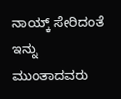ನಾಯ್ಕ್ ಸೇರಿದಂತೆ ಇನ್ನು ಮುಂತಾದವರು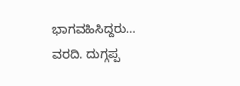ಭಾಗವಹಿಸಿದ್ದರು…
ವರದಿ. ದುಗ್ಗಪ್ಪ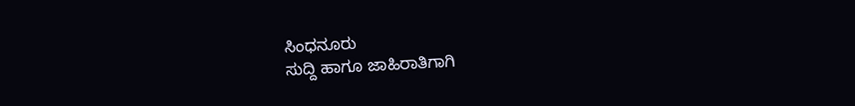ಸಿಂಧನೂರು
ಸುದ್ದಿ ಹಾಗೂ ಜಾಹಿರಾತಿಗಾಗಿ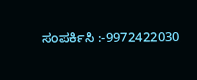ಸಂಪರ್ಕಿಸಿ :-9972422030